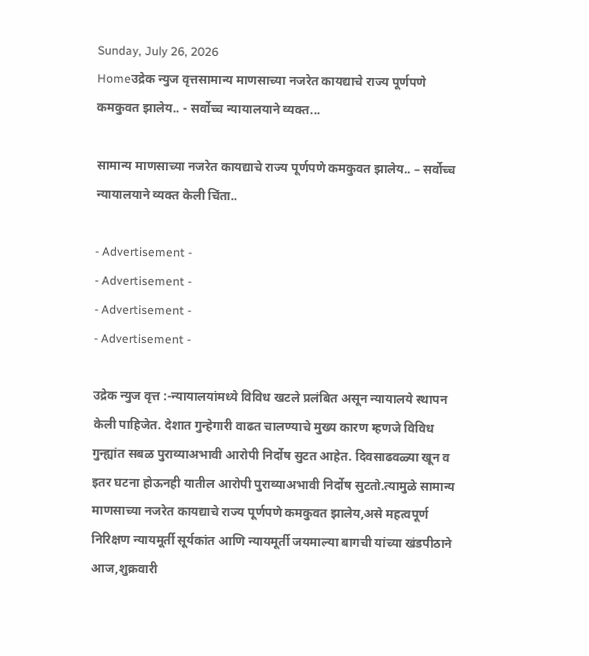Sunday, July 26, 2026
Homeउद्रेक न्युज वृत्तसामान्य माणसाच्या नजरेत कायद्याचे राज्य पूर्णपणे कमकुवत झालेय.. - सर्वोच्च न्यायालयाने व्यक्त...

सामान्य माणसाच्या नजरेत कायद्याचे राज्य पूर्णपणे कमकुवत झालेय.. – सर्वोच्च न्यायालयाने व्यक्त केली चिंता..

- Advertisement -
- Advertisement -
- Advertisement -
- Advertisement -

उद्रेक न्युज वृत्त :-न्यायालयांमध्ये विविध खटले प्रलंबित असून न्यायालये स्थापन केली पाहिजेत. देशात गुन्हेगारी वाढत चालण्याचे मुख्य कारण म्हणजे विविध गुन्ह्यांत सबळ पुराव्याअभावी आरोपी निर्दोष सुटत आहेत. दिवसाढवळ्या खून व इतर घटना होऊनही यातील आरोपी पुराव्याअभावी निर्दोष सुटतो.त्यामुळे सामान्य माणसाच्या नजरेत कायद्याचे राज्य पूर्णपणे कमकुवत झालेय,असे महत्वपूर्ण निरिक्षण न्यायमूर्ती सूर्यकांत आणि न्यायमूर्ती जयमाल्या बागची यांच्या खंडपीठाने आज,शुक्रवारी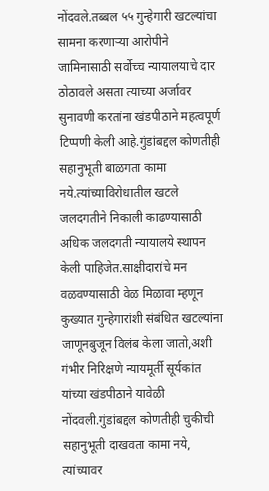नोंदवले.तब्बल ५५ गुन्हेगारी खटल्यांचा सामना करणाऱ्या आरोपीने जामिनासाठी सर्वोच्च न्यायालयाचे दार ठोठावले असता त्याच्या अर्जावर सुनावणी करतांना खंडपीठाने महत्वपूर्ण टिप्पणी केली आहे.गुंडांबद्दल कोणतीही सहानुभूती बाळगता कामा नये.त्यांच्याविरोधातील खटले जलदगतीने निकाली काढण्यासाठी अधिक जलदगती न्यायालये स्थापन केली पाहिजेत.साक्षीदारांचे मन वळवण्यासाठी वेळ मिळावा म्हणून कुख्यात गुन्हेगारांशी संबंधित खटल्यांना जाणूनबुजून विलंब केला जातो,अशी गंभीर निरिक्षणे न्यायमूर्ती सूर्यकांत यांच्या खंडपीठाने यावेळी नोंदवली.गुंडांबद्दल कोणतीही चुकीची सहानुभूती दाखवता कामा नये, त्यांच्यावर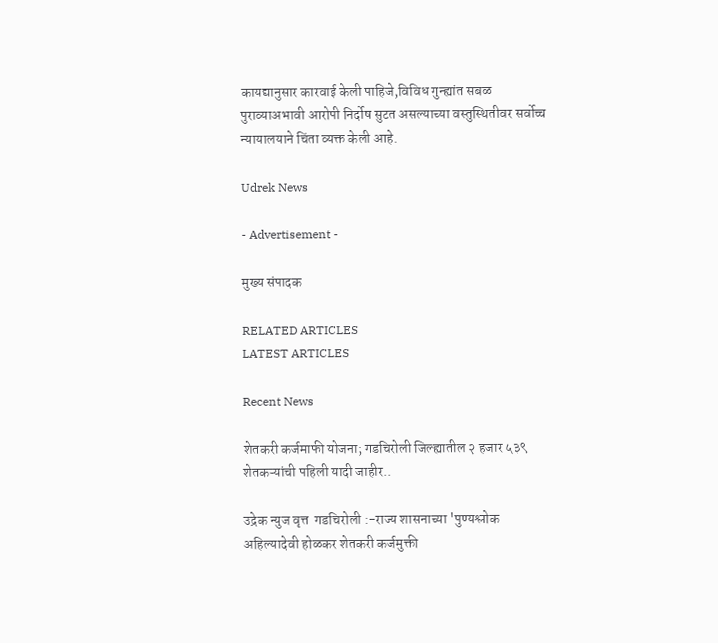कायद्यानुसार कारवाई केली पाहिजे,विविध गुन्ह्यांत सबळ पुराव्याअभावी आरोपी निर्दोष सुटत असल्याच्या वस्तुस्थितीवर सर्वोच्च न्यायालयाने चिंता व्यक्त केली आहे.

Udrek News

- Advertisement -

मुख्य संपादक

RELATED ARTICLES
LATEST ARTICLES

Recent News

शेतकरी कर्जमाफी योजना; गडचिरोली जिल्ह्यातील २ हजार ५३९ शेतकऱ्यांची पहिली यादी जाहीर..

उद्रेक न्युज वृत्त  गडचिरोली :-राज्य शासनाच्या 'पुण्यश्लोक अहिल्यादेवी होळकर शेतकरी कर्जमुक्ती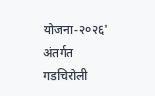योजना-२०२६' अंतर्गत गडचिरोली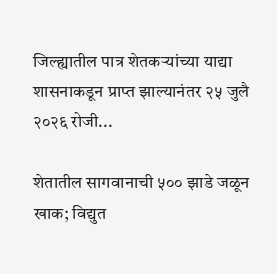जिल्ह्यातील पात्र शेतकऱ्यांच्या याद्या शासनाकडून प्राप्त झाल्यानंतर २५ जुलै २०२६ रोजी...

शेतातील सागवानाची ५०० झाडे जळून खाक; विद्युत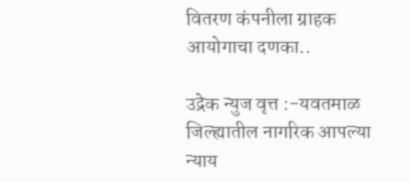वितरण कंपनीला ग्राहक आयोगाचा दणका..

उद्रेक न्युज वृत्त :-यवतमाळ जिल्ह्यातील नागरिक आपल्या न्याय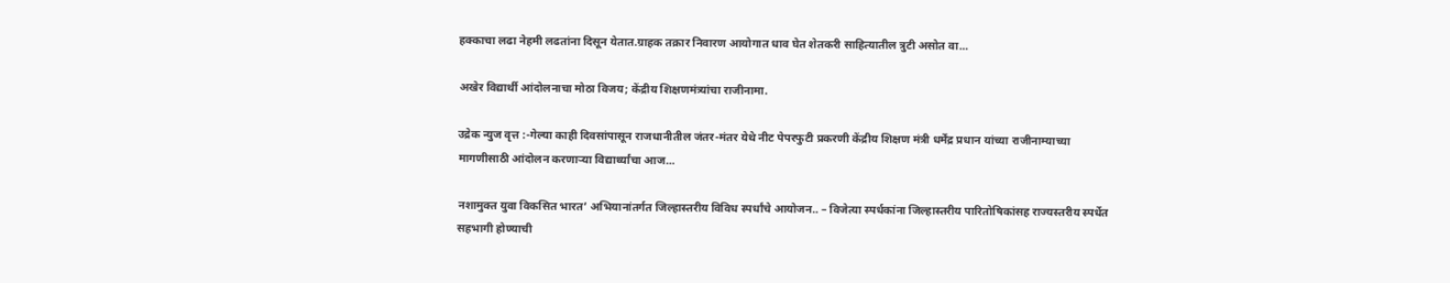हक्काचा लढा नेहमी लढतांना दिसून येतात.ग्राहक तक्रार निवारण आयोगात धाव घेत शेतकरी साहित्यातील त्रुटी असोत वा...

अखेर विद्यार्थी आंदोलनाचा मोठा विजय; केंद्रीय शिक्षणमंत्र्यांचा राजीनामा.

उद्रेक न्युज वृत्त :-गेल्या काही दिवसांपासून राजधानीतील जंतर-मंतर येथे नीट पेपरफुटी प्रकरणी केंद्रीय शिक्षण मंत्री धर्मेंद्र प्रधान यांच्या राजीनाम्याच्या मागणीसाठी आंदोलन करणाऱ्या विद्यार्थ्यांचा आज...

नशामुक्त युवा विकसित भारत’ अभियानांतर्गत जिल्हास्तरीय विविध स्पर्धांचे आयोजन.. – विजेत्या स्पर्धकांना जिल्हास्तरीय पारितोषिकांसह राज्यस्तरीय स्पर्धेत सहभागी होण्याची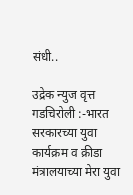संधी..

उद्रेक न्युज वृत्त  गडचिरोली :-भारत सरकारच्या युवा कार्यक्रम व क्रीडा मंत्रालयाच्या मेरा युवा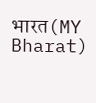भारत(MY Bharat)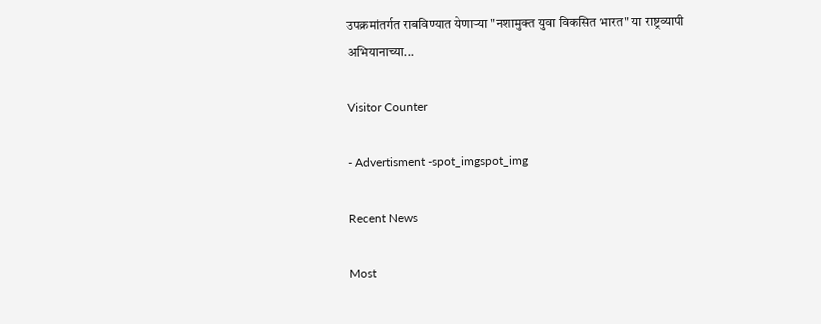उपक्रमांतर्गत राबविण्यात येणाऱ्या "नशामुक्त युवा विकसित भारत" या राष्ट्रव्यापी अभियानाच्या...

Visitor Counter

- Advertisment -spot_imgspot_img

Recent News

Most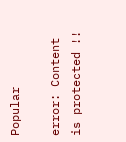Popular

error: Content is protected !!